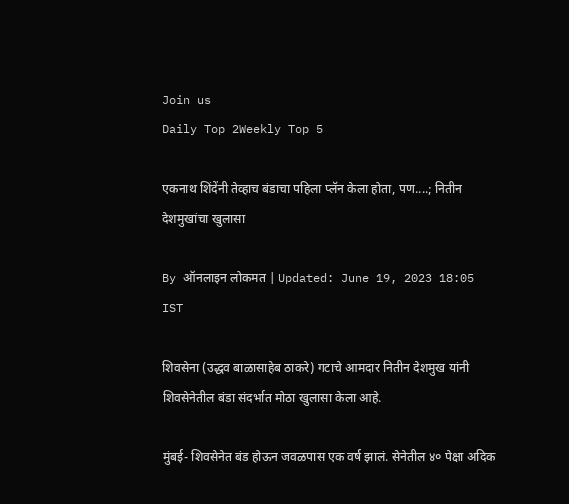Join us
Daily Top 2Weekly Top 5

एकनाथ शिंदेंनी तेव्हाच बंडाचा पहिला प्लॅन केला होता, पण....; नितीन देशमुखांचा खुलासा

By ऑनलाइन लोकमत | Updated: June 19, 2023 18:05 IST

शिवसेना (उद्धव बाळासाहेब ठाकरे) गटाचे आमदार नितीन देशमुख यांनी शिवसेनेतील बंडा संदर्भात मोठा खुलासा केला आहे.

मुंबई- शिवसेनेत बंड होऊन जवळपास एक वर्ष झालं. सेनेतील ४० पेक्षा अदिक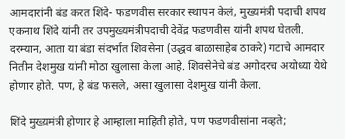आमदारांनी बंड करत शिंदे- फडणवीस सरकार स्थापन केलं, मुख्यमंत्री पदाची शपथ एकनाथ शिंदे यांनी तर उपमुख्यमंत्रीपदाची देवेंद्र फडणवीस यांनी शपथ घेतली. दरम्यान, आता या बंडा संदर्भात शिवसेना (उद्धव बाळासाहेब ठाकरे) गटाचे आमदार नितीन देशमुख यांनी मोठा खुलासा केला आहे. शिवसेनेचे बंड अगोदरच अयोध्या येथे होणार होते. पण, हे बंड फसले, असा खुलासा देशमुख यांनी केला.

शिंदे मुख्य़मंत्री होणार हे आम्हाला माहिती होते, पण फडणवीसांना नव्हते;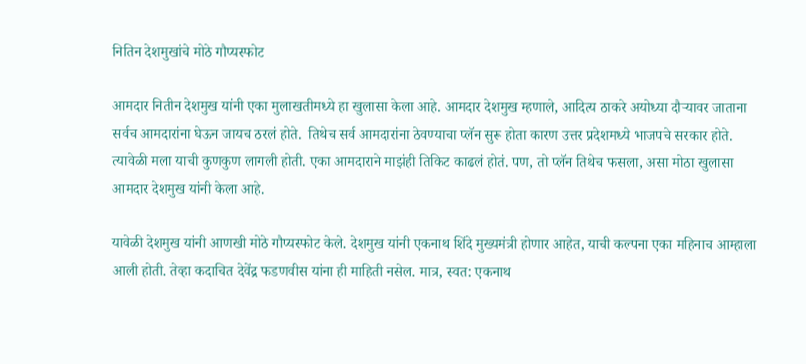नितिन देशमुखांचे मोठे गौप्यस्फोट

आमदार नितीन देशमुख यांनी एका मुलाखतीमध्ये हा खुलासा केला आहे. आमदार देशमुख म्हणाले, आदित्य ठाकरे अयोध्या दौऱ्यावर जाताना सर्वच आमदारांना घेऊन जायच ठरलं होते.  तिथेच सर्व आमदारांना ठेवण्याचा प्लॅन सुरू होता कारण उत्तर प्रदेशमध्ये भाजपचे सरकार होते. त्यावेळी मला याची कुणकुण लागली होती. एका आमदाराने माझंही तिकिट काढलं होतं. पण, तो प्लॅन तिथेच फसला, असा मोठा खुलासा आमदार देशमुख यांनी केला आहे.

यावेळी देशमुख यांनी आणखी मोठे गौप्यस्फोट केले. देशमुख यांनी एकनाथ शिंदे मुख्यमंत्री होणार आहेत, याची कल्पना एका महिनाच आम्हाला आली होती. तेव्हा कदाचित देवेंद्र फडणवीस यांना ही माहिती नसेल. मात्र, स्वत: एकनाथ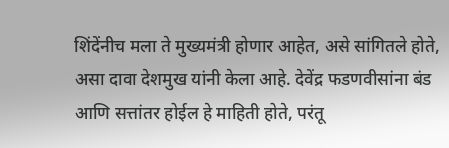शिंदेंनीच मला ते मुख्यमंत्री होणार आहेत, असे सांगितले होते, असा दावा देशमुख यांनी केला आहे. देवेंद्र फडणवीसांना बंड आणि सत्तांतर होईल हे माहिती होते, परंतू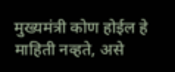मुख्यमंत्री कोण होईल हे माहिती नव्हते, असे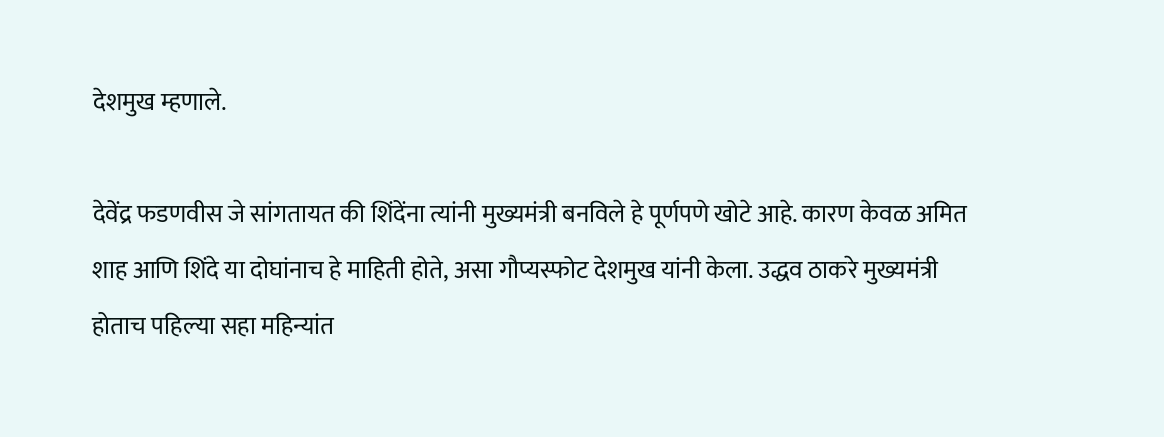देशमुख म्हणाले.

देवेंद्र फडणवीस जे सांगतायत की शिंदेंना त्यांनी मुख्यमंत्री बनविले हे पूर्णपणे खोटे आहे. कारण केवळ अमित शाह आणि शिंदे या दोघांनाच हे माहिती होते, असा गौप्यस्फोट देशमुख यांनी केला. उद्धव ठाकरे मुख्यमंत्री होताच पहिल्या सहा महिन्यांत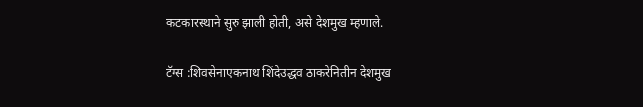कटकारस्थाने सुरु झाली होती, असे देशमुख म्हणाले.

टॅग्स :शिवसेनाएकनाथ शिंदेउद्धव ठाकरेनितीन देशमुख